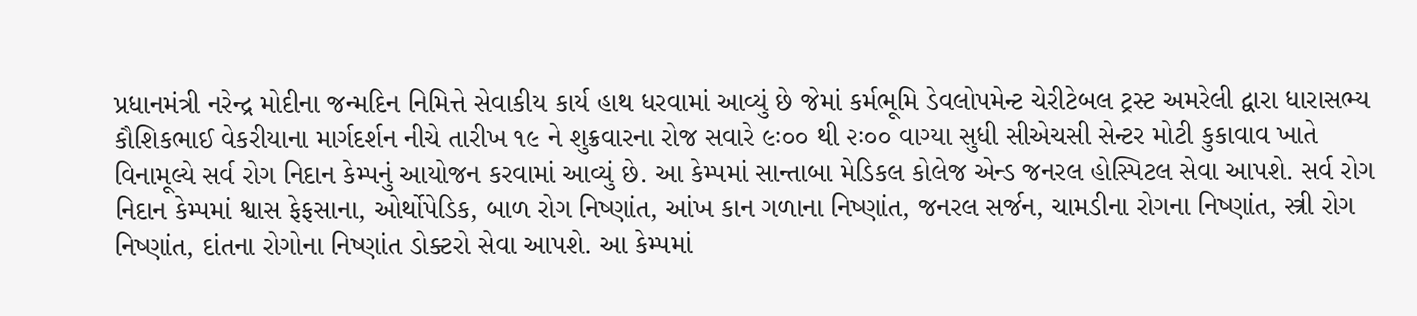પ્રધાનમંત્રી નરેન્દ્ર મોદીના જન્મદિન નિમિત્તે સેવાકીય કાર્ય હાથ ધરવામાં આવ્યું છે જેમાં કર્મભૂમિ ડેવલોપમેન્ટ ચેરીટેબલ ટ્રસ્ટ અમરેલી દ્વારા ધારાસભ્ય કૌશિકભાઈ વેકરીયાના માર્ગદર્શન નીચે તારીખ ૧૯ ને શુક્રવારના રોજ સવારે ૯ઃ૦૦ થી ૨ઃ૦૦ વાગ્યા સુધી સીએચસી સેન્ટર મોટી કુકાવાવ ખાતે વિનામૂલ્યે સર્વ રોગ નિદાન કેમ્પનું આયોજન કરવામાં આવ્યું છે. આ કેમ્પમાં સાન્તાબા મેડિકલ કોલેજ એન્ડ જનરલ હોસ્પિટલ સેવા આપશે. સર્વ રોગ નિદાન કેમ્પમાં શ્વાસ ફેફસાના, ઓર્થોપેડિક, બાળ રોગ નિષ્ણાંત, આંખ કાન ગળાના નિષ્ણાંત, જનરલ સર્જન, ચામડીના રોગના નિષ્ણાંત, સ્ત્રી રોગ નિષ્ણાંત, દાંતના રોગોના નિષ્ણાંત ડોક્ટરો સેવા આપશે. આ કેમ્પમાં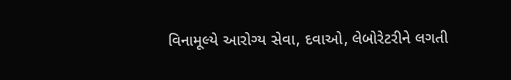વિનામૂલ્યે આરોગ્ય સેવા, દવાઓ, લેબોરેટરીને લગતી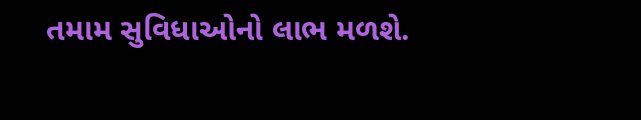તમામ સુવિધાઓનો લાભ મળશે.